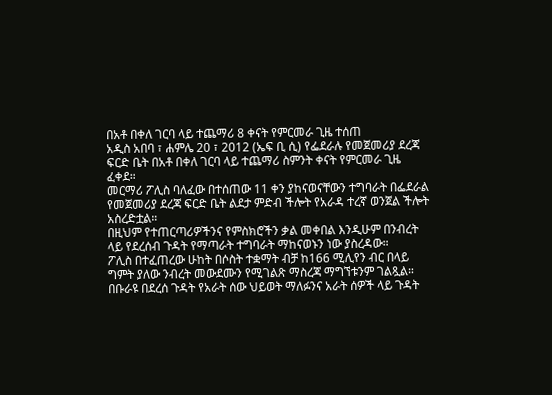በአቶ በቀለ ገርባ ላይ ተጨማሪ 8 ቀናት የምርመራ ጊዜ ተሰጠ
አዲስ አበባ ፣ ሐምሌ 20 ፣ 2012 (ኤፍ ቢ ሲ) የፌደራሉ የመጀመሪያ ደረጃ ፍርድ ቤት በአቶ በቀለ ገርባ ላይ ተጨማሪ ስምንት ቀናት የምርመራ ጊዜ ፈቀደ።
መርማሪ ፖሊስ ባለፈው በተሰጠው 11 ቀን ያከናወናቸውን ተግባራት በፌደራል የመጀመሪያ ደረጃ ፍርድ ቤት ልደታ ምድብ ችሎት የአራዳ ተረኛ ወንጀል ችሎት አስረድቷል።
በዚህም የተጠርጣሪዎችንና የምስክሮችን ቃል መቀበል እንዲሁም በንብረት ላይ የደረሰብ ጉዳት የማጣራት ተግባራት ማከናወኑን ነው ያስረዳው።
ፖሊስ በተፈጠረው ሁከት በሶስት ተቋማት ብቻ ከ166 ሚሊየን ብር በላይ ግምት ያለው ንብረት መውደሙን የሚገልጽ ማስረጃ ማግኘቱንም ገልጿል።
በቡራዩ በደረሰ ጉዳት የአራት ሰው ህይወት ማለፉንና አራት ሰዎች ላይ ጉዳት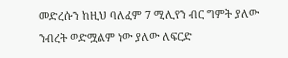መድረሱን ከዚህ ባለፈም 7 ሚሊየን ብር ግምት ያለው ንብረት ወድሟልም ነው ያለው ለፍርድ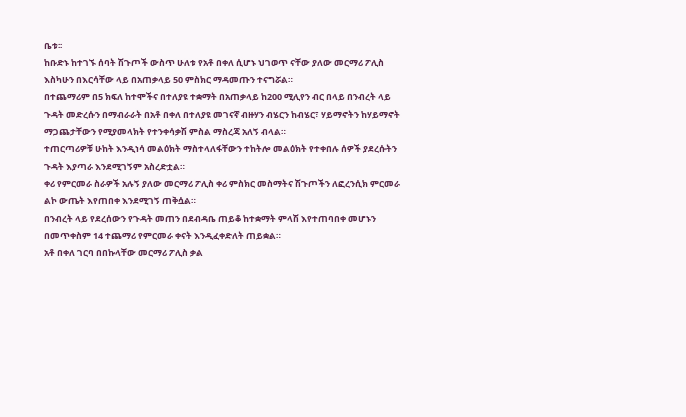ቤቱ፡፡
ከቡድኑ ከተገኙ ሰባት ሽጉጦች ውስጥ ሁለቱ የአቶ በቀለ ሲሆኑ ህገወጥ ናቸው ያለው መርማሪ ፖሊስ እስካሁን በእርሳቸው ላይ በአጠቃላይ 50 ምስክር ማዳመጡን ተናግሯል።
በተጨማሪም በ5 ክፍለ ከተሞችና በተለያዩ ተቋማት በአጠቃላይ ከ200 ሚሊየን ብር በላይ በንብረት ላይ ጉዳት መድረሱን በማብራራት በአቶ በቀለ በተለያዩ መገናኛ ብዙሃን ብሄርን ከብሄር፣ ሃይማኖትን ከሃይማኖት ማጋጨታቸውን የሚያመላክት የተንቀሳቃሽ ምስል ማስረጃ አለኝ ብላል።
ተጠርጣሪዎቹ ሁከት እንዲነሳ መልዕክት ማስተላለፋቸውን ተከትሎ መልዕክት የተቀበሉ ሰዎች ያደረሱትን ጉዳት እያጣራ እንደሚገኝም አስረድቷል።
ቀሪ የምርመራ ስራዎች አሉኝ ያለው መርማሪ ፖሊስ ቀሪ ምስክር መስማትና ሽጉጦችን ለፎረንሲክ ምርመራ ልኮ ውጤት እየጠበቀ እንደሚገኝ ጠቅሷል።
በንብረት ላይ የደረሰውን የጉዳት መጠን በደብዳቤ ጠይቆ ከተቋማት ምላሽ እየተጠባበቀ መሆኑን በመጥቀስም 14 ተጨማሪ የምርመራ ቀናት እንዲፈቀድለት ጠይቋል።
አቶ በቀለ ገርባ በበኩላቸው መርማሪ ፖሊስ ቃል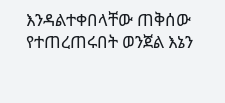እንዳልተቀበላቸው ጠቅሰው የተጠረጠሩበት ወንጀል እኔን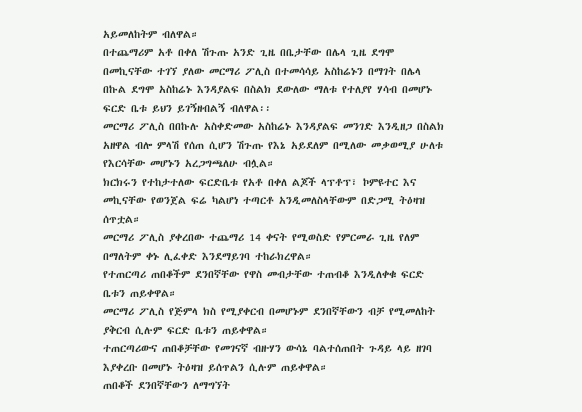አይመለከትም ብለዋል።
በተጨማሪም አቶ በቀለ ሽጉጡ አንድ ጊዜ በቤታቸው በሌላ ጊዜ ደግሞ በመኪናቸው ተገኘ ያለው መርማሪ ፖሊስ በተመሳሳይ አስከሬኑን በማገት በሌላ በኩል ደግሞ አስከሬኑ እንዳያልፍ በስልክ ደውለው ማለቱ የተለያየ ሃሳብ በመሆኑ ፍርድ ቤቱ ይህን ይገኝዘብልኝ ብለዋል፡፡
መርማሪ ፖሊስ በበኩሉ አስቀድመው አስከሬኑ እንዳያልፍ መንገድ እንዲዘጋ በስልክ አዘዋል ብሎ ምላሽ የሰጠ ሲሆን ሽጉጡ የእኔ አይደለም በሚለው መቃወሚያ ሁለቱ የእርሳቸው መሆኑን አረጋግጫለሁ ብሏል።
ክርክሩን የተከታተለው ፍርድቤቱ የአቶ በቀለ ልጆች ላፕቶፕ፣ ኮምዩተር እና መኪናቸው የወንጀል ፍሬ ካልሆነ ተጣርቶ አንዲመለስላቸውም በድጋሚ ትዕዛዝ ሰጥቷል።
መርማሪ ፖሊስ ያቀረበው ተጨማሪ 14 ቀናት የሚወስድ የምርመራ ጊዜ የለም በማለትም ቀኑ ሊፈቀድ እንደማይገባ ተከራክረዋል።
የተጠርጣሪ ጠበቆችም ደንበኛቸው የዋስ መብታቸው ተጠብቆ እንዲለቀቁ ፍርድ ቤቱን ጠይቀዋል።
መርማሪ ፖሊስ የጅምላ ክስ የሚያቀርብ በመሆኑም ደንበኛቸውን ብቻ የሚመለከት ያቅርብ ሲሉም ፍርድ ቤቱን ጠይቀዋል።
ተጠርጣሪውና ጠበቆቻቸው የመገናኛ ብዙሃን ውሳኔ ባልተሰጠበት ጉዳይ ላይ ዘገባ እያቀረቡ በመሆኑ ትዕዛዝ ይሰጥልን ሲሉም ጠይቀዋል።
ጠበቆች ደንበኛቸውን ለማግኘት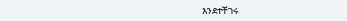እንደተቸገሩ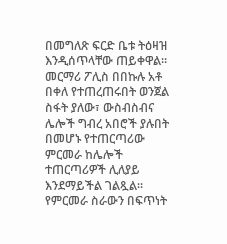በመግለጽ ፍርድ ቤቱ ትዕዛዝ እንዲሰጥላቸው ጠይቀዋል።
መርማሪ ፖሊስ በበኩሉ አቶ በቀለ የተጠረጠሩበት ወንጀል ስፋት ያለው፣ ውስብስብና ሌሎች ግብረ አበሮች ያሉበት በመሆኑ የተጠርጣሪው ምርመራ ከሌሎች ተጠርጣሪዎች ሊለያይ እንደማይችል ገልጿል።
የምርመራ ስራውን በፍጥነት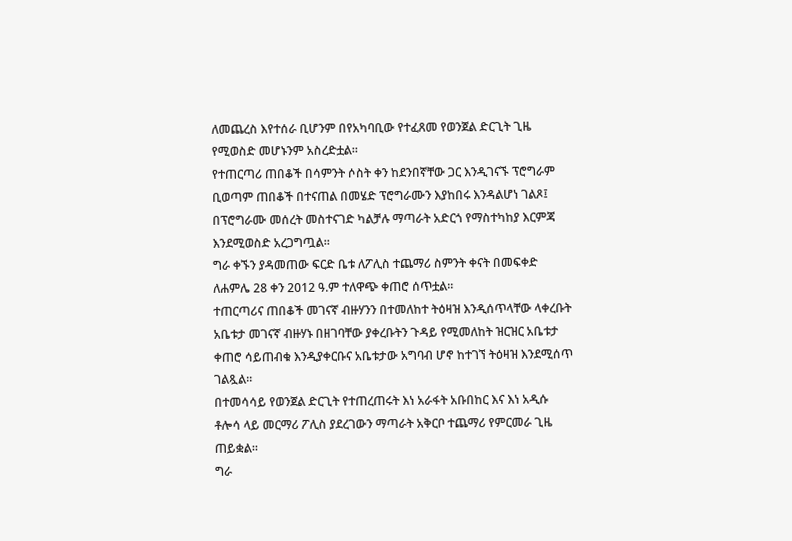ለመጨረስ እየተሰራ ቢሆንም በየአካባቢው የተፈጸመ የወንጀል ድርጊት ጊዜ የሚወስድ መሆኑንም አስረድቷል።
የተጠርጣሪ ጠበቆች በሳምንት ሶስት ቀን ከደንበኛቸው ጋር እንዲገናኙ ፕሮግራም ቢወጣም ጠበቆች በተናጠል በመሄድ ፕሮግራሙን እያከበሩ እንዳልሆነ ገልጾ፤ በፕሮግራሙ መሰረት መስተናገድ ካልቻሉ ማጣራት አድርጎ የማስተካከያ እርምጃ እንደሚወስድ አረጋግጧል።
ግራ ቀኙን ያዳመጠው ፍርድ ቤቱ ለፖሊስ ተጨማሪ ስምንት ቀናት በመፍቀድ ለሐምሌ 28 ቀን 2012 ዓ.ም ተለዋጭ ቀጠሮ ሰጥቷል።
ተጠርጣሪና ጠበቆች መገናኛ ብዙሃንን በተመለከተ ትዕዛዝ እንዲሰጥላቸው ላቀረቡት አቤቱታ መገናኛ ብዙሃኑ በዘገባቸው ያቀረቡትን ጉዳይ የሚመለከት ዝርዝር አቤቱታ ቀጠሮ ሳይጠብቁ እንዲያቀርቡና አቤቱታው አግባብ ሆኖ ከተገኘ ትዕዛዝ እንደሚሰጥ ገልጿል።
በተመሳሳይ የወንጀል ድርጊት የተጠረጠሩት እነ አራፋት አቡበከር እና እነ አዲሱ ቶሎሳ ላይ መርማሪ ፖሊስ ያደረገውን ማጣራት አቅርቦ ተጨማሪ የምርመራ ጊዜ ጠይቋል።
ግራ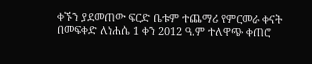ቀኙን ያደመጠው ፍርድ ቤቱም ተጨማሪ የምርመራ ቀናት በመፍቀድ ለነሐሴ 1 ቀን 2012 ዓ.ም ተለዋጭ ቀጠሮ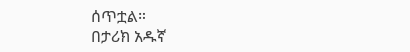ሰጥቷል።
በታሪክ አዱኛ